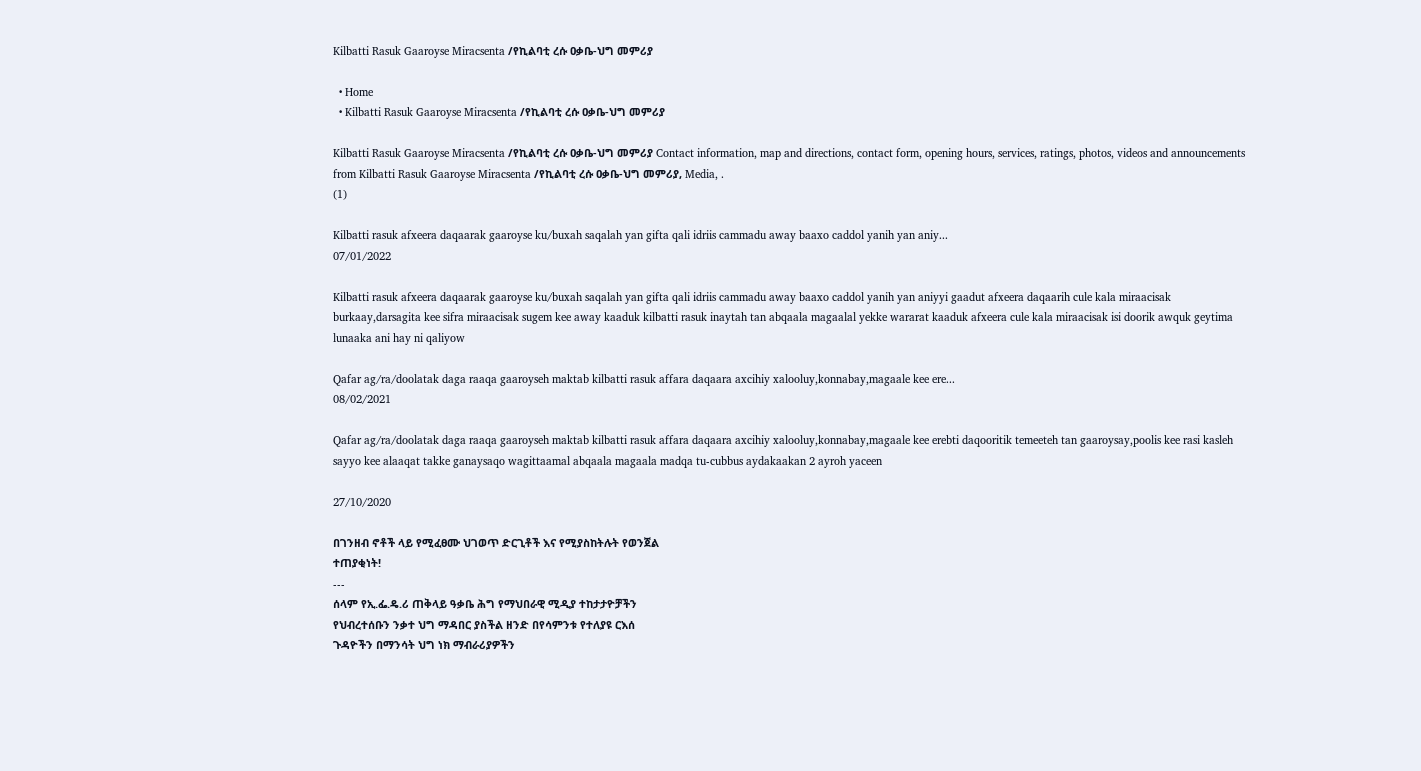Kilbatti Rasuk Gaaroyse Miracsenta /የኪልባቲ ረሱ ዐቃቤ-ህግ መምሪያ

  • Home
  • Kilbatti Rasuk Gaaroyse Miracsenta /የኪልባቲ ረሱ ዐቃቤ-ህግ መምሪያ

Kilbatti Rasuk Gaaroyse Miracsenta /የኪልባቲ ረሱ ዐቃቤ-ህግ መምሪያ Contact information, map and directions, contact form, opening hours, services, ratings, photos, videos and announcements from Kilbatti Rasuk Gaaroyse Miracsenta /የኪልባቲ ረሱ ዐቃቤ-ህግ መምሪያ, Media, .
(1)

Kilbatti rasuk afxeera daqaarak gaaroyse ku/buxah saqalah yan gifta qali idriis cammadu away baaxo caddol yanih yan aniy...
07/01/2022

Kilbatti rasuk afxeera daqaarak gaaroyse ku/buxah saqalah yan gifta qali idriis cammadu away baaxo caddol yanih yan aniyyi gaadut afxeera daqaarih cule kala miraacisak burkaay,darsagita kee sifra miraacisak sugem kee away kaaduk kilbatti rasuk inaytah tan abqaala magaalal yekke wararat kaaduk afxeera cule kala miraacisak isi doorik awquk geytima lunaaka ani hay ni qaliyow

Qafar ag/ra/doolatak daga raaqa gaaroyseh maktab kilbatti rasuk affara daqaara axcihiy xalooluy,konnabay,magaale kee ere...
08/02/2021

Qafar ag/ra/doolatak daga raaqa gaaroyseh maktab kilbatti rasuk affara daqaara axcihiy xalooluy,konnabay,magaale kee erebti daqooritik temeeteh tan gaaroysay,poolis kee rasi kasleh sayyo kee alaaqat takke ganaysaqo wagittaamal abqaala magaala madqa tu-cubbus aydakaakan 2 ayroh yaceen

27/10/2020

በገንዘብ ኖቶች ላይ የሚፈፀሙ ህገወጥ ድርጊቶች እና የሚያስከትሉት የወንጀል
ተጠያቂነት!
---
ሰላም የኢ.ፌ.ዴ.ሪ ጠቅላይ ዓቃቤ ሕግ የማህበራዊ ሚዲያ ተከታታዮቻችን
የህብረተሰቡን ንቃተ ህግ ማዳበር ያስችል ዘንድ በየሳምንቱ የተለያዩ ርእሰ
ጉዳዮችን በማንሳት ህግ ነክ ማብራሪያዎችን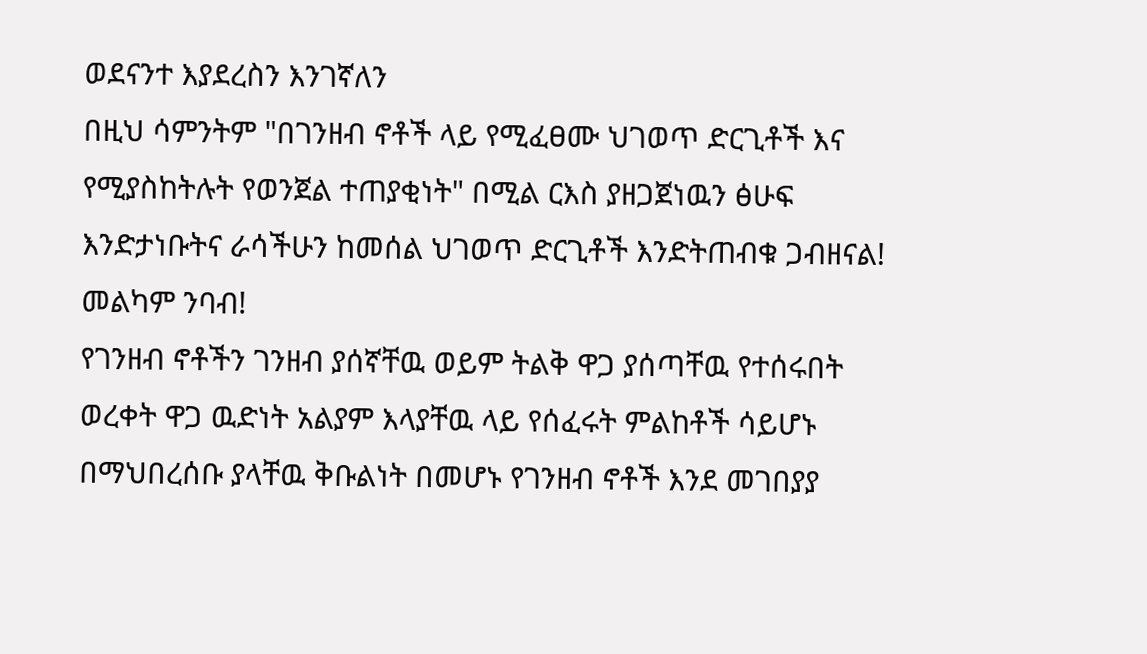ወደናንተ እያደረስን እንገኛለን
በዚህ ሳምንትም "በገንዘብ ኖቶች ላይ የሚፈፀሙ ህገወጥ ድርጊቶች እና
የሚያስከትሉት የወንጀል ተጠያቂነት" በሚል ርእስ ያዘጋጀነዉን ፅሁፍ
እንድታነቡትና ራሳችሁን ከመሰል ህገወጥ ድርጊቶች እንድትጠብቁ ጋብዘናል!
መልካም ንባብ!
የገንዘብ ኖቶችን ገንዘብ ያሰኛቸዉ ወይም ትልቅ ዋጋ ያሰጣቸዉ የተሰሩበት
ወረቀት ዋጋ ዉድነት አልያም እላያቸዉ ላይ የሰፈሩት ምልከቶች ሳይሆኑ
በማህበረሰቡ ያላቸዉ ቅቡልነት በመሆኑ የገንዘብ ኖቶች እንደ መገበያያ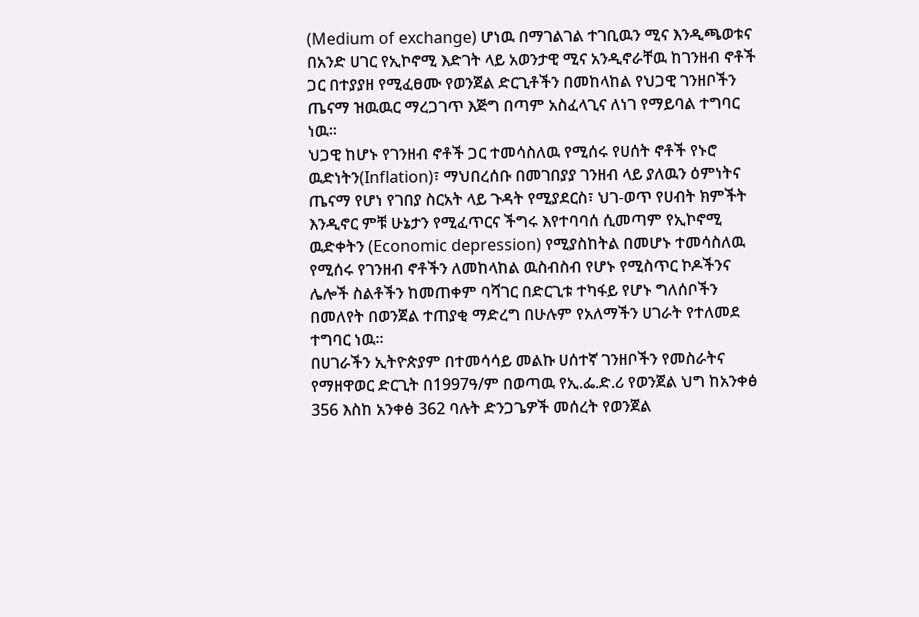(Medium of exchange) ሆነዉ በማገልገል ተገቢዉን ሚና እንዲጫወቱና
በአንድ ሀገር የኢኮኖሚ እድገት ላይ አወንታዊ ሚና አንዲኖራቸዉ ከገንዘብ ኖቶች
ጋር በተያያዘ የሚፈፀሙ የወንጀል ድርጊቶችን በመከላከል የህጋዊ ገንዘቦችን
ጤናማ ዝዉዉር ማረጋገጥ እጅግ በጣም አስፈላጊና ለነገ የማይባል ተግባር
ነዉ፡፡
ህጋዊ ከሆኑ የገንዘብ ኖቶች ጋር ተመሳስለዉ የሚሰሩ የሀሰት ኖቶች የኑሮ
ዉድነትን(Inflation)፣ ማህበረሰቡ በመገበያያ ገንዘብ ላይ ያለዉን ዕምነትና
ጤናማ የሆነ የገበያ ስርአት ላይ ጉዳት የሚያደርስ፣ ህገ-ወጥ የሀብት ክምችት
እንዲኖር ምቹ ሁኔታን የሚፈጥርና ችግሩ እየተባባሰ ሲመጣም የኢኮኖሚ
ዉድቀትን (Economic depression) የሚያስከትል በመሆኑ ተመሳስለዉ
የሚሰሩ የገንዘብ ኖቶችን ለመከላከል ዉስብስብ የሆኑ የሚስጥር ኮዶችንና
ሌሎች ስልቶችን ከመጠቀም ባሻገር በድርጊቱ ተካፋይ የሆኑ ግለሰቦችን
በመለየት በወንጀል ተጠያቂ ማድረግ በሁሉም የአለማችን ሀገራት የተለመደ
ተግባር ነዉ፡፡
በሀገራችን ኢትዮጵያም በተመሳሳይ መልኩ ሀሰተኛ ገንዘቦችን የመስራትና
የማዘዋወር ድርጊት በ1997ዓ/ም በወጣዉ የኢ.ፌ.ድ.ሪ የወንጀል ህግ ከአንቀፅ
356 እስከ አንቀፅ 362 ባሉት ድንጋጌዎች መሰረት የወንጀል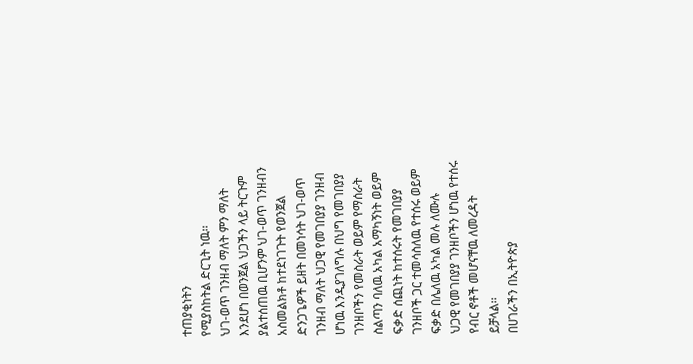ተጠያቂነትን
የሚያስከትል ድርጊት ነዉ፡፡
ህገ-ወጥ ገንዘብ ማለት ምን ማለት እንደሆነ በወንጀል ህጋችን ላይ ትርጉም
ያልተሰጠዉ ቢሆንም ህገ-ወጥ ገንዘብን አስመልክቶ ከተደነገጉት የወንጀል
ድንጋጌዎች ይዘት በመነሳት ህገ-ወጥ ገንዘብ ማለት ህጋዊ የመገበያያ ገንዘብ
ሆነዉ እንዲያገለግሉ በህግ የመገበያያ ገንዘቦችን የመስራት ወይም የማሰራት
ስልጣን ባለዉ አካል አማካኝነት ወይም ፍቃድ ሰጪነት ከተሰሩት የመገበያያ
ገንዘቦች ጋር ተመሳስለዉ የተሰሩ ወይም ፍቃድ በሌለዉ አካል መሉ ለሙሉ
ህጋዊ የመገበያያ ገንዘቦችን ሆነዉ የተሰሩ የብር ኖቶች መሆናቸዉ ለመረዳት
ይቻላል፡፡
በሀገራችን በኢትዮጵያ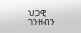ህጋዊ ገንዘብን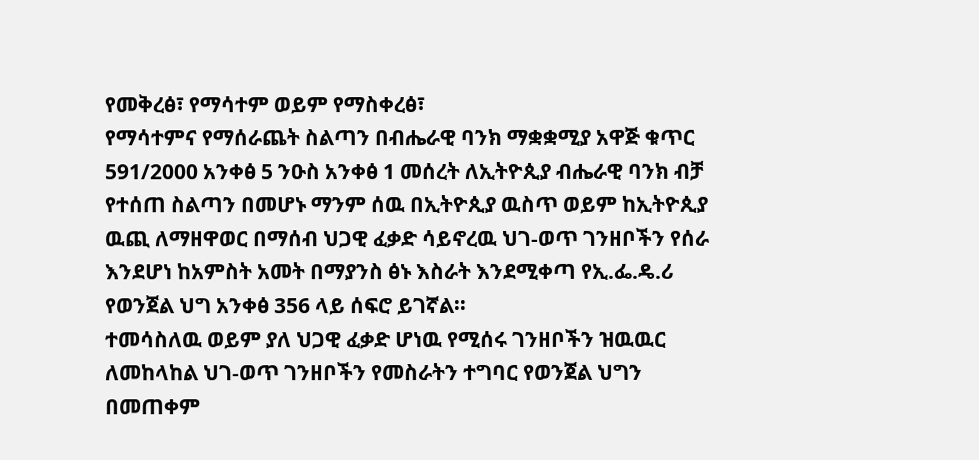የመቅረፅ፣ የማሳተም ወይም የማስቀረፅ፣
የማሳተምና የማሰራጨት ስልጣን በብሔራዊ ባንክ ማቋቋሚያ አዋጅ ቁጥር
591/2000 አንቀፅ 5 ንዑስ አንቀፅ 1 መሰረት ለኢትዮጲያ ብሔራዊ ባንክ ብቻ
የተሰጠ ስልጣን በመሆኑ ማንም ሰዉ በኢትዮጲያ ዉስጥ ወይም ከኢትዮጲያ
ዉጪ ለማዘዋወር በማሰብ ህጋዊ ፈቃድ ሳይኖረዉ ህገ-ወጥ ገንዘቦችን የሰራ
እንደሆነ ከአምስት አመት በማያንስ ፅኑ እስራት እንደሚቀጣ የኢ.ፌ.ዴ.ሪ
የወንጀል ህግ አንቀፅ 356 ላይ ሰፍሮ ይገኛል፡፡
ተመሳስለዉ ወይም ያለ ህጋዊ ፈቃድ ሆነዉ የሚሰሩ ገንዘቦችን ዝዉዉር
ለመከላከል ህገ-ወጥ ገንዘቦችን የመስራትን ተግባር የወንጀል ህግን
በመጠቀም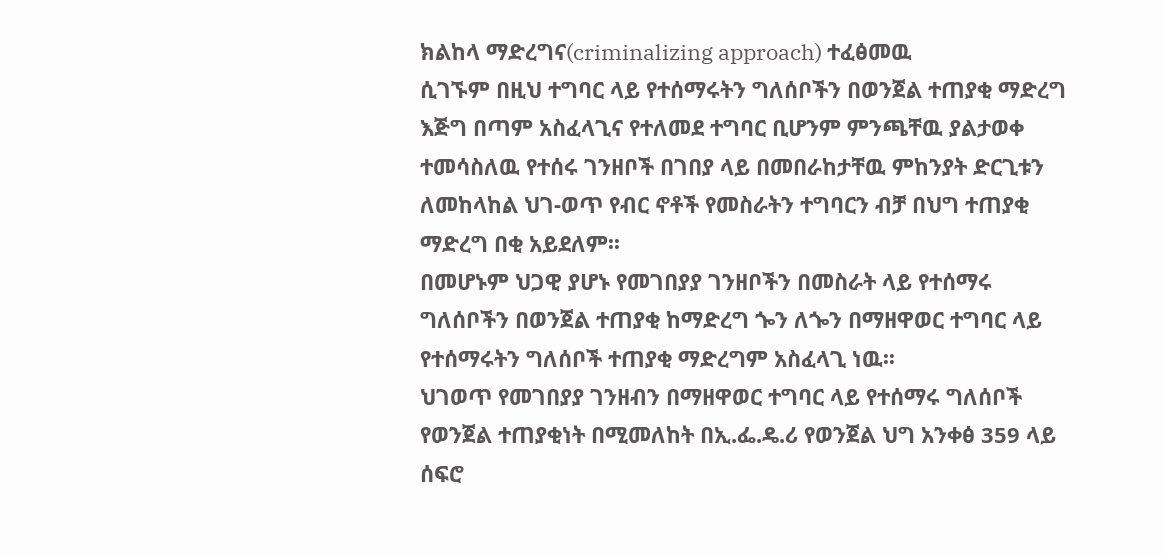ክልከላ ማድረግና(criminalizing approach) ተፈፅመዉ
ሲገኙም በዚህ ተግባር ላይ የተሰማሩትን ግለሰቦችን በወንጀል ተጠያቂ ማድረግ
እጅግ በጣም አስፈላጊና የተለመደ ተግባር ቢሆንም ምንጫቸዉ ያልታወቀ
ተመሳስለዉ የተሰሩ ገንዘቦች በገበያ ላይ በመበራከታቸዉ ምከንያት ድርጊቱን
ለመከላከል ህገ-ወጥ የብር ኖቶች የመስራትን ተግባርን ብቻ በህግ ተጠያቂ
ማድረግ በቂ አይደለም፡፡
በመሆኑም ህጋዊ ያሆኑ የመገበያያ ገንዘቦችን በመስራት ላይ የተሰማሩ
ግለሰቦችን በወንጀል ተጠያቂ ከማድረግ ጐን ለጐን በማዘዋወር ተግባር ላይ
የተሰማሩትን ግለሰቦች ተጠያቂ ማድረግም አስፈላጊ ነዉ፡፡
ህገወጥ የመገበያያ ገንዘብን በማዘዋወር ተግባር ላይ የተሰማሩ ግለሰቦች
የወንጀል ተጠያቂነት በሚመለከት በኢ.ፌ.ዴ.ሪ የወንጀል ህግ አንቀፅ 359 ላይ
ሰፍሮ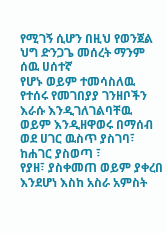የሚገኝ ሲሆን በዚህ የወንጀል ህግ ድንጋጌ መሰረት ማንም ሰዉ ሀሰተኛ
የሆኑ ወይም ተመሳስለዉ የተሰሩ የመገበያያ ገንዘቦችን እራሱ እንዲገለገልባቸዉ
ወይም እንዲዘዋወሩ በማሰብ ወደ ሀገር ዉስጥ ያስገባ፣ ከሐገር ያስወጣ ፣
የያዘ፣ ያስቀመጠ ወይም ያቀረበ እንደሆነ እስከ አስራ አምስት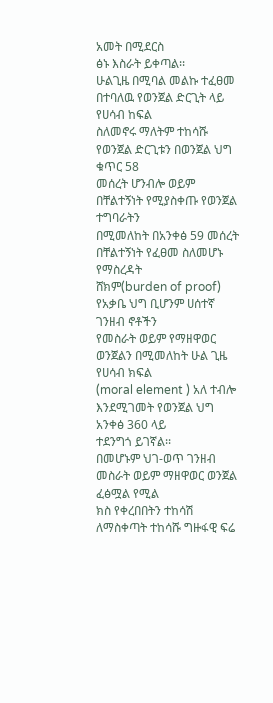አመት በሚደርስ
ፅኑ እስራት ይቀጣል፡፡
ሁልጊዜ በሚባል መልኩ ተፈፀመ በተባለዉ የወንጀል ድርጊት ላይ የሀሳብ ከፍል
ስለመኖሩ ማለትም ተከሳሹ የወንጀል ድርጊቱን በወንጀል ህግ ቁጥር 58
መሰረት ሆንብሎ ወይም በቸልተኝነት የሚያስቀጡ የወንጀል ተግባራትን
በሚመለከት በአንቀፅ 59 መሰረት በቸልተኝነት የፈፀመ ስለመሆኑ የማስረዳት
ሸክም(burden of proof) የአቃቤ ህግ ቢሆንም ሀሰተኛ ገንዘብ ኖቶችን
የመስራት ወይም የማዘዋወር ወንጀልን በሚመለከት ሁል ጊዜ የሀሳብ ክፍል
(moral element ) አለ ተብሎ እንደሚገመት የወንጀል ህግ አንቀፅ 360 ላይ
ተደንግጎ ይገኛል፡፡
በመሆኑም ህገ-ወጥ ገንዘብ መስራት ወይም ማዘዋወር ወንጀል ፈፅሟል የሚል
ክስ የቀረበበትን ተከሳሽ ለማስቀጣት ተከሳሹ ግዙፋዊ ፍሬ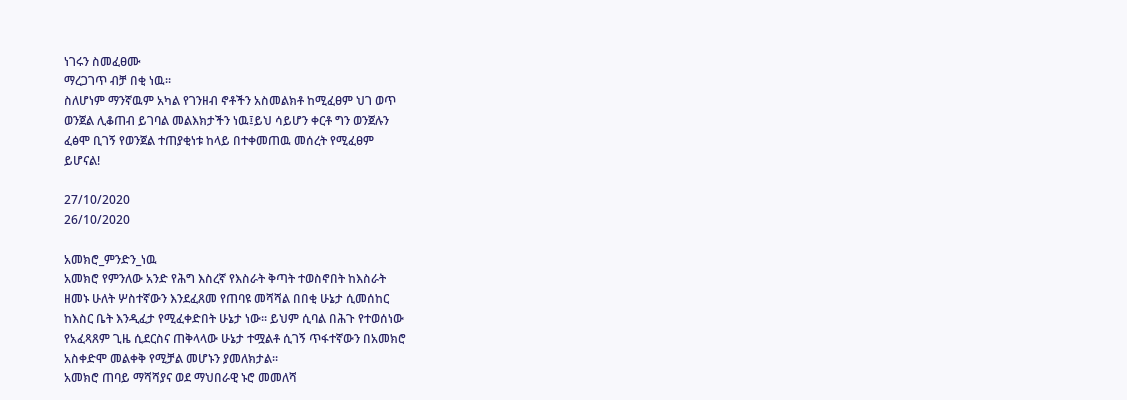ነገሩን ስመፈፀሙ
ማረጋገጥ ብቻ በቂ ነዉ፡፡
ስለሆነም ማንኛዉም አካል የገንዘብ ኖቶችን አስመልክቶ ከሚፈፀም ህገ ወጥ
ወንጀል ሊቆጠብ ይገባል መልእክታችን ነዉ፤ይህ ሳይሆን ቀርቶ ግን ወንጀሉን
ፈፅሞ ቢገኝ የወንጀል ተጠያቂነቱ ከላይ በተቀመጠዉ መሰረት የሚፈፀም
ይሆናል!

27/10/2020
26/10/2020

አመክሮ_ምንድን_ነዉ
አመክሮ የምንለው አንድ የሕግ እስረኛ የእስራት ቅጣት ተወስኖበት ከእስራት
ዘመኑ ሁለት ሦስተኛውን እንደፈጸመ የጠባዩ መሻሻል በበቂ ሁኔታ ሲመሰከር
ከእስር ቤት እንዲፈታ የሚፈቀድበት ሁኔታ ነው፡፡ ይህም ሲባል በሕጉ የተወሰነው
የአፈጻጸም ጊዜ ሲደርስና ጠቅላላው ሁኔታ ተሟልቶ ሲገኝ ጥፋተኛውን በአመክሮ
አስቀድሞ መልቀቅ የሚቻል መሆኑን ያመለክታል፡፡
አመክሮ ጠባይ ማሻሻያና ወደ ማህበራዊ ኑሮ መመለሻ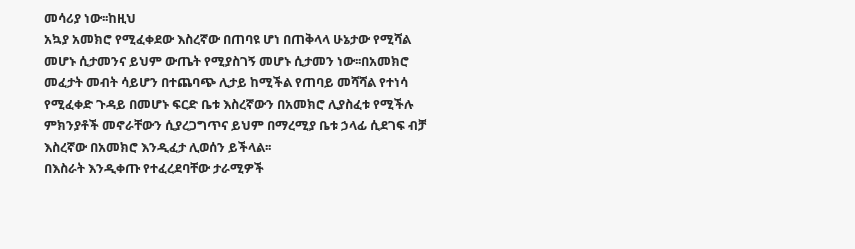መሳሪያ ነው፡፡ከዚህ
አኳያ አመክሮ የሚፈቀደው እስረኛው በጠባዩ ሆነ በጠቅላላ ሁኔታው የሚሻል
መሆኑ ሲታመንና ይህም ውጤት የሚያስገኝ መሆኑ ሲታመን ነው፡፡በአመክሮ
መፈታት መብት ሳይሆን በተጨባጭ ሊታይ ከሚችል የጠባይ መሻሻል የተነሳ
የሚፈቀድ ጉዳይ በመሆኑ ፍርድ ቤቱ እስረኛውን በአመክሮ ሊያስፈቱ የሚችሉ
ምክንያቶች መኖራቸውን ሲያረጋግጥና ይህም በማረሚያ ቤቱ ኃላፊ ሲደገፍ ብቻ
እስረኛው በአመክሮ እንዲፈታ ሊወሰን ይችላል፡፡
በእስራት እንዲቀጡ የተፈረደባቸው ታራሚዎች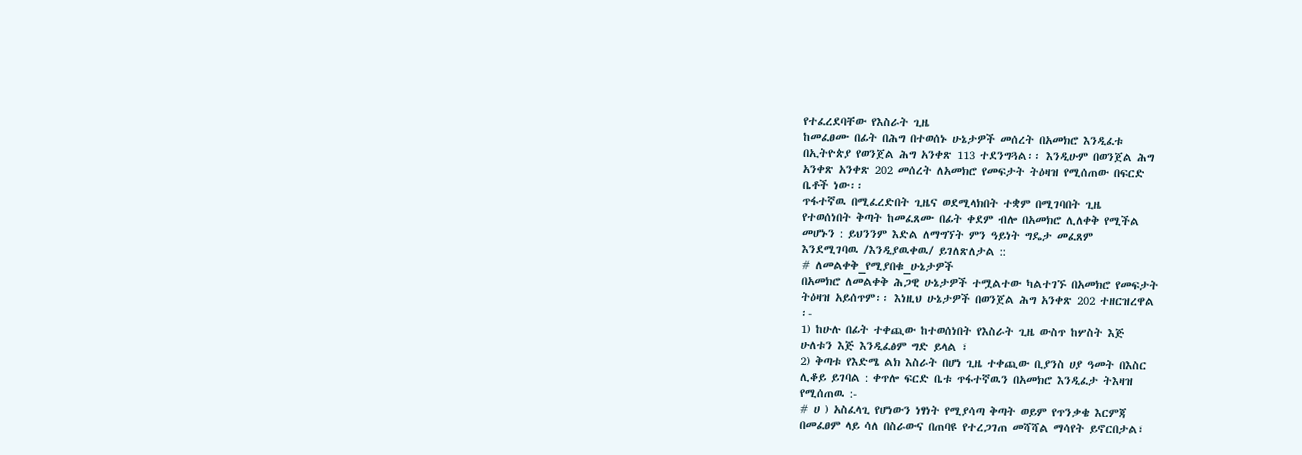የተፈረደባቸው የእስራት ጊዜ
ከመፈፀሙ በፊት በሕግ በተወሰኑ ሁኔታዎች መሰረት በአመክሮ እንዲፈቱ
በኢትዮጵያ የወንጀል ሕግ አንቀጽ 113 ተደንግጓል፡፡ እንዲሁም በወንጀል ሕግ
አንቀጽ አንቀጽ 202 መሰረት ለአመክሮ የመፍታት ትዕዛዝ የሚሰጠው በፍርድ
ቤቶች ነው፡፡
ጥፋተኛዉ በሚፈረድበት ጊዜና ወደሚላክበት ተቋም በሚገባበት ጊዜ
የተወሰነበት ቅጣት ከመፈጸሙ በፊት ቀደም ብሎ በአመክሮ ሊለቀቅ የሚችል
መሆኑን : ይህንንም እድል ለማግኘት ምን ዓይነት ግዴታ መፈጸም
እንደሚገባዉ /እንዲያዉቀዉ/ ይገለጽለታል ::
# ለመልቀቅ_የሚያበቁ_ሁኔታዎች
በአመክሮ ለመልቀቅ ሕጋዊ ሁኔታዎች ተሟልተው ካልተገኙ በአመክሮ የመፍታት
ትዕዛዝ አይሰጥም፡፡ እነዚህ ሁኔታዎች በወንጀል ሕግ አንቀጽ 202 ተዘርዝረዋል
፡-
1) ከሁሉ በፊት ተቀጪው ከተወሰነበት የእስራት ጊዜ ውስጥ ከሦስት እጅ
ሁለቱን እጅ እንዲፈፅም ግድ ይላል ፣
2) ቅጣቱ የእድሜ ልክ እስራት በሆነ ጊዜ ተቀጪው ቢያንስ ሀያ ዓመት በእስር
ሊቆይ ይገባል : ቀጥሎ ፍርድ ቤቱ ጥፋተኛዉን በአመክሮ እንዲፈታ ትእዛዝ
የሚሰጠዉ :-
# ሀ ) አስፈላጊ የሆነውን ነፃነት የሚያሳጣ ቅጣት ወይም የጥንቃቄ እርምጃ
በመፈፀም ላይ ሳለ በስራውና በጠባዩ የተረጋገጠ መሻሻል ማሳየት ይኖርበታል፣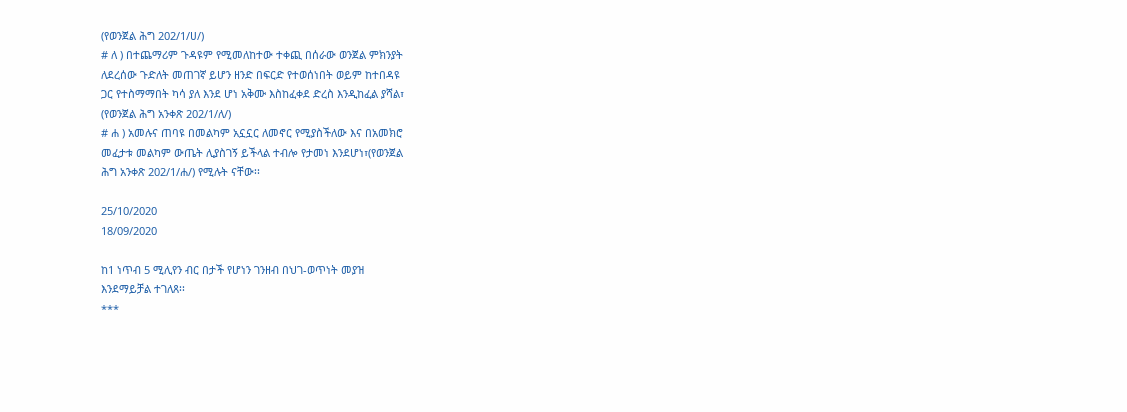(የወንጀል ሕግ 202/1/ሀ/)
# ለ ) በተጨማሪም ጉዳዩም የሚመለከተው ተቀጪ በሰራው ወንጀል ምክንያት
ለደረሰው ጉድለት መጠገኛ ይሆን ዘንድ በፍርድ የተወሰነበት ወይም ከተበዳዩ
ጋር የተስማማበት ካሳ ያለ እንደ ሆነ አቅሙ እስከፈቀደ ድረስ እንዲከፈል ያሻል፣
(የወንጀል ሕግ አንቀጽ 202/1/ለ/)
# ሐ ) አመሉና ጠባዩ በመልካም አኗኗር ለመኖር የሚያስችለው እና በአመክሮ
መፈታቱ መልካም ውጤት ሊያስገኝ ይችላል ተብሎ የታመነ እንደሆነ፣(የወንጀል
ሕግ አንቀጽ 202/1/ሐ/) የሚሉት ናቸው፡፡

25/10/2020
18/09/2020

ከ1 ነጥብ 5 ሚሊየን ብር በታች የሆነን ገንዘብ በህገ-ወጥነት መያዝ
እንደማይቻል ተገለጸ፡፡
***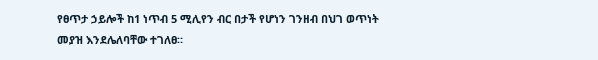የፀጥታ ኃይሎች ከ1 ነጥብ 5 ሚሊየን ብር በታች የሆነን ገንዘብ በህገ ወጥነት
መያዝ እንደሌለባቸው ተገለፀ።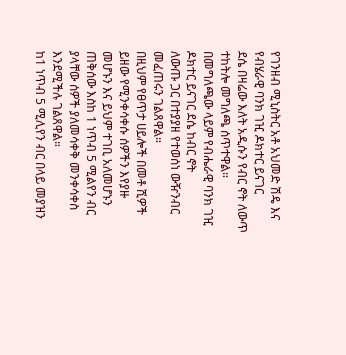የገንዘብ ሚኒስትር አቶ አህመድ ሽዴ እና የብሄራዊ ባንክ ገዢ ዶክተር ይናገር
ደሴ በዛሬው እለት አዲሱን የብር ኖት ለውጥ ተከትሎ መግለጫ ሰጥተዋል።
በመግለጫው ላይም የብሔራዊ ባንክ ገዢ ዶክተር ይናገር ደሴ ከብር ኖት
ለውጡ ጋር በተያያዘ የተወሰነ ውዥንብር መፈጠሩን ገልጸዋል።
በዚህም የፀጥታ ሀይሎች በመቶ ሺዎች ይዘው የሚንቀሳቀሱ ሰዎችን እየያዙ
መሆኑን እና ይህም ተገቢ አለመሆኑን ጠቅሰው እስከ 1 ነጥብ 5 ሚልየን ብር
ያላቸው ሰዎች ያለመሳቀቅ መንቀሳቀስ እንደሚችሉ ገልጸዋል።
ከ1 ነጥብ 5 ሚሊየን ብር በላይ መያዝን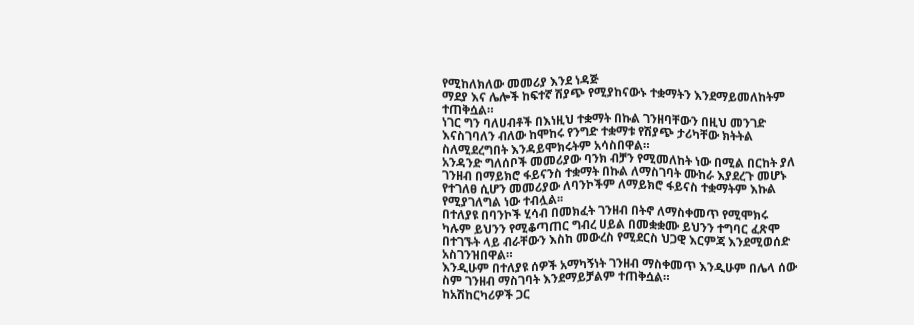የሚከለክለው መመሪያ እንደ ነዳጅ
ማደያ እና ሌሎች ከፍተኛ ሽያጭ የሚያከናውኑ ተቋማትን እንደማይመለከትም
ተጠቅሷል።
ነገር ግን ባለሀብቶች በእነዚህ ተቋማት በኩል ገንዘባቸውን በዚህ መንገድ
እናስገባለን ብለው ከሞከሩ የንግድ ተቋማቱ የሽያጭ ታሪካቸው ክትትል
ስለሚደረግበት እንዳይሞክሩትም አሳስበዋል።
አንዳንድ ግለሰቦች መመሪያው ባንክ ብቻን የሚመለከት ነው በሚል በርከት ያለ
ገንዘብ በማይክሮ ፋይናንስ ተቋማት በኩል ለማስገባት ሙከራ እያደረጉ መሆኑ
የተገለፀ ሲሆን መመሪያው ለባንኮችም ለማይክሮ ፋይናስ ተቋማትም እኩል
የሚያገለግል ነው ተብሏል፡፡
በተለያዩ በባንኮች ሂሳብ በመክፈት ገንዘብ በትኖ ለማስቀመጥ የሚሞክሩ
ካሉም ይህንን የሚቆጣጠር ግብረ ሀይል በመቋቋሙ ይህንን ተግባር ፈጽሞ
በተገኙት ላይ ብራቸውን እስከ መውረስ የሚደርስ ህጋዊ እርምጃ እንደሚወሰድ
አስገንዝበዋል።
እንዲሁም በተለያዩ ሰዎች አማካኝነት ገንዘብ ማስቀመጥ እንዲሁም በሌላ ሰው
ስም ገንዘብ ማስገባት እንደማይቻልም ተጠቅሷል።
ከአሽከርካሪዎች ጋር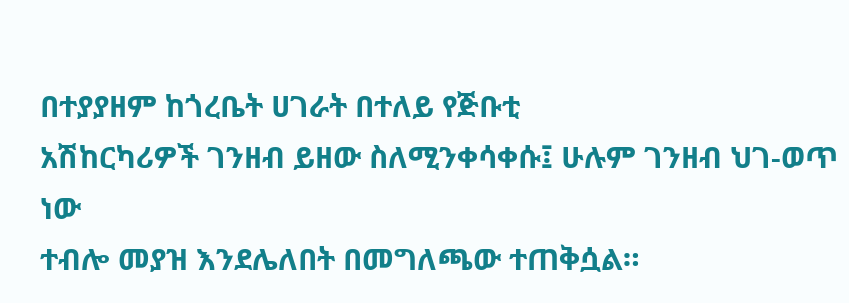በተያያዘም ከጎረቤት ሀገራት በተለይ የጅቡቲ
አሽከርካሪዎች ገንዘብ ይዘው ስለሚንቀሳቀሱ፤ ሁሉም ገንዘብ ህገ-ወጥ ነው
ተብሎ መያዝ እንደሌለበት በመግለጫው ተጠቅሷል።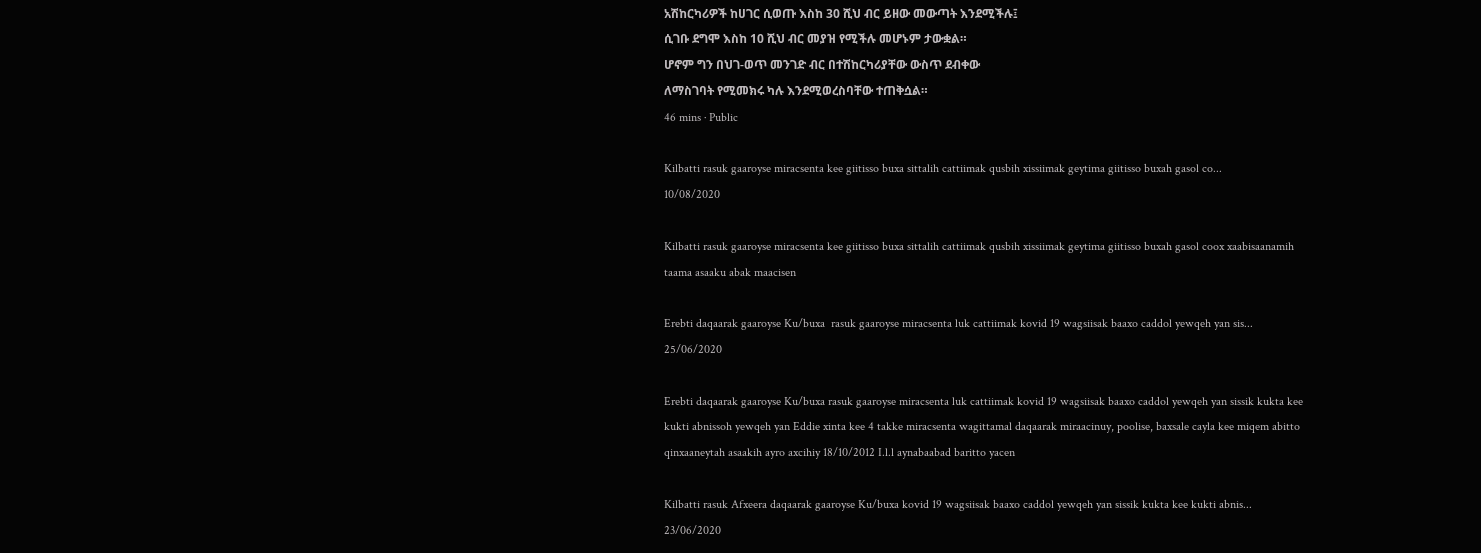አሽከርካሪዎች ከሀገር ሲወጡ እስከ 30 ሺህ ብር ይዘው መውጣት እንደሚችሉ፤
ሲገቡ ደግሞ እስከ 10 ሺህ ብር መያዝ የሚችሉ መሆኑም ታውቋል።
ሆኖም ግን በህገ-ወጥ መንገድ ብር በተሽከርካሪያቸው ውስጥ ደብቀው
ለማስገባት የሚመክሩ ካሉ እንደሚወረስባቸው ተጠቅሷል።
46 mins · Public

Kilbatti rasuk gaaroyse miracsenta kee giitisso buxa sittalih cattiimak qusbih xissiimak geytima giitisso buxah gasol co...
10/08/2020

Kilbatti rasuk gaaroyse miracsenta kee giitisso buxa sittalih cattiimak qusbih xissiimak geytima giitisso buxah gasol coox xaabisaanamih taama asaaku abak maacisen

Erebti daqaarak gaaroyse Ku/buxa  rasuk gaaroyse miracsenta luk cattiimak kovid 19 wagsiisak baaxo caddol yewqeh yan sis...
25/06/2020

Erebti daqaarak gaaroyse Ku/buxa rasuk gaaroyse miracsenta luk cattiimak kovid 19 wagsiisak baaxo caddol yewqeh yan sissik kukta kee kukti abnissoh yewqeh yan Eddie xinta kee 4 takke miracsenta wagittamal daqaarak miraacinuy, poolise, baxsale cayla kee miqem abitto qinxaaneytah asaakih ayro axcihiy 18/10/2012 I.l.l aynabaabad baritto yacen

Kilbatti rasuk Afxeera daqaarak gaaroyse Ku/buxa kovid 19 wagsiisak baaxo caddol yewqeh yan sissik kukta kee kukti abnis...
23/06/2020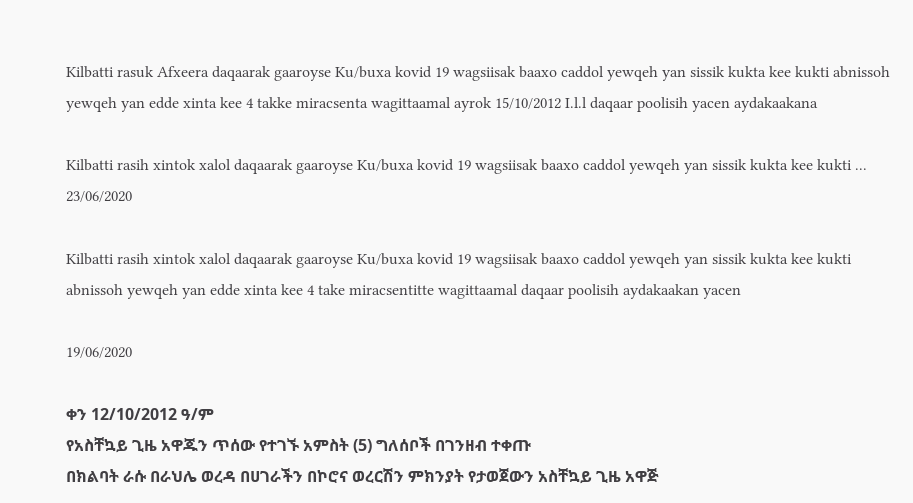Kilbatti rasuk Afxeera daqaarak gaaroyse Ku/buxa kovid 19 wagsiisak baaxo caddol yewqeh yan sissik kukta kee kukti abnissoh yewqeh yan edde xinta kee 4 takke miracsenta wagittaamal ayrok 15/10/2012 I.l.l daqaar poolisih yacen aydakaakana

Kilbatti rasih xintok xalol daqaarak gaaroyse Ku/buxa kovid 19 wagsiisak baaxo caddol yewqeh yan sissik kukta kee kukti ...
23/06/2020

Kilbatti rasih xintok xalol daqaarak gaaroyse Ku/buxa kovid 19 wagsiisak baaxo caddol yewqeh yan sissik kukta kee kukti abnissoh yewqeh yan edde xinta kee 4 take miracsentitte wagittaamal daqaar poolisih aydakaakan yacen

19/06/2020

ቀን 12/10/2012 ዓ/ም
የአስቸኳይ ጊዜ አዋጁን ጥሰው የተገኙ አምስት (5) ግለሰቦች በገንዘብ ተቀጡ
በክልባት ራሱ በራህሌ ወረዳ በሀገራችን በኮሮና ወረርሽን ምክንያት የታወጀውን አስቸኳይ ጊዜ አዋጅ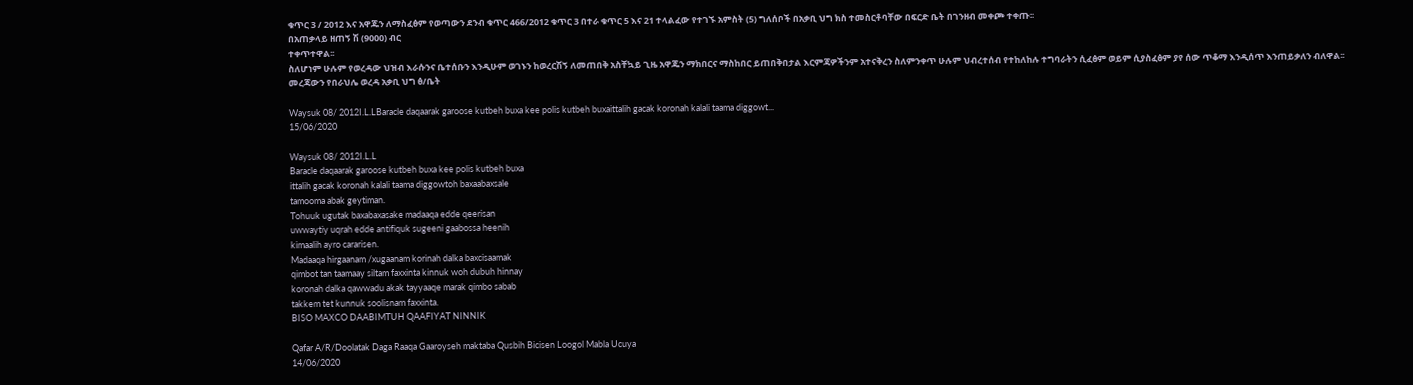ቁጥር 3 / 2012 እና አዋጁን ለማስፈፅም የወጣውን ደንብ ቁጥር 466/2012 ቁጥር 3 በተራ ቁጥር 5 እና 21 ተላልፈው የተገኙ አምስት (5) ግለሰቦች በአቃቢ ህግ ክስ ተመስርቶባቸው በፍርድ ቤት በገንዘብ መቀጮ ተቀጡ፡፡
በአጠቃላይ ዘጠኝ ሽ (9000) ብር
ተቀጥተዋል፡፡
ስለሆነም ሁሉም የወረዳው ህዝብ እራሱንና ቤተሰቡን እንዲሁም ወገኑን ከወረርሽኝ ለመጠበቅ አስቸኳይ ጊዜ አዋጁን ማክበርና ማስከበር ይጠበቅበታል እርምጃዎችንም አተናቅረን ስለምንቀጥ ሁሉም ህብረተሰብ የተከለከሉ ተግባራትን ሲፈፅም ወይም ሲያስፈፅም ያየ ሰው ጥቆማ እንዲሰጥ እንጠይቃለን ብለዋል፡፡
መረጃውን የበራህሌ ወረዳ አቃቢ ህግ ፅ/ቤት

Waysuk 08/ 2012I.L.LBaracle daqaarak garoose kutbeh buxa kee polis kutbeh buxaittalih gacak koronah kalali taama diggowt...
15/06/2020

Waysuk 08/ 2012I.L.L
Baracle daqaarak garoose kutbeh buxa kee polis kutbeh buxa
ittalih gacak koronah kalali taama diggowtoh baxaabaxsale
tamooma abak geytiman.
Tohuuk ugutak baxabaxasake madaaqa edde qeerisan
uwwaytiy uqrah edde antifiquk sugeeni gaabossa heenih
kimaalih ayro cararisen.
Madaaqa hirgaanam /xugaanam korinah dalka baxcisaamak
qimbot tan taamaay siltam faxxinta kinnuk woh dubuh hinnay
koronah dalka qawwadu akak tayyaaqe marak qimbo sabab
takkem tet kunnuk soolisnam faxxinta.
BISO MAXCO DAABIMTUH QAAFIYAT NINNIK

Qafar A/R/Doolatak Daga Raaqa Gaaroyseh maktaba Qusbih Bicisen Loogol Mabla Ucuya
14/06/2020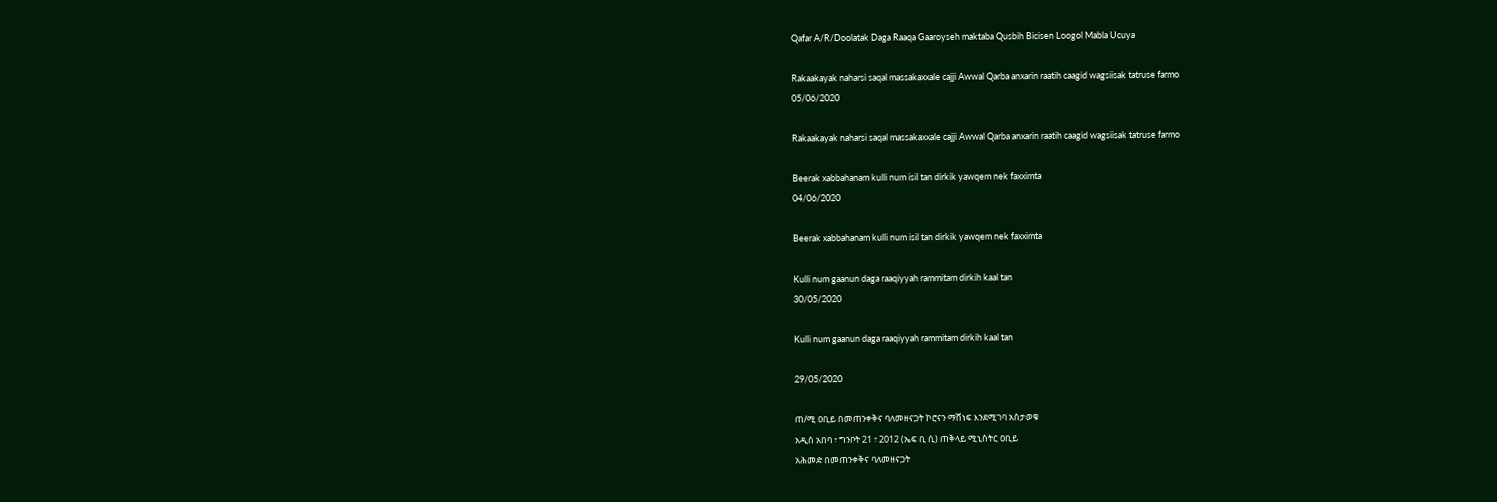Qafar A/R/Doolatak Daga Raaqa Gaaroyseh maktaba Qusbih Bicisen Loogol Mabla Ucuya

Rakaakayak naharsi saqal massakaxxale cajji Awwal Qarba anxarin raatih caagid wagsiisak tatruse farmo
05/06/2020

Rakaakayak naharsi saqal massakaxxale cajji Awwal Qarba anxarin raatih caagid wagsiisak tatruse farmo

Beerak xabbahanam kulli num isil tan dirkik yawqem nek faxximta
04/06/2020

Beerak xabbahanam kulli num isil tan dirkik yawqem nek faxximta

Kulli num gaanun daga raaqiyyah rammitam dirkih kaal tan
30/05/2020

Kulli num gaanun daga raaqiyyah rammitam dirkih kaal tan

29/05/2020

ጠ/ሚ ዐቢይ በመጠንቀቅና ባለመዘናጋት ኮሮናን ማሸነፍ እንደሚገባ አስታወቁ
አዲስ አበባ ፣ ግንቦት 21 ፣ 2012 (ኤፍ ቢ ሲ) ጠቅላይ ሚኒስትር ዐቢይ
አሕመድ በመጠንቀቅና ባለመዘናጋት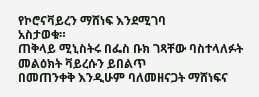የኮሮናቫይረን ማሸነፍ እንደሚገባ
አስታወቁ።
ጠቅላይ ሚኒስትሩ በፌስ ቡክ ገጻቸው ባስተላለፉት መልዕክት ቫይረሱን ይበልጥ
በመጠንቀቅ እንዲሁም ባለመዘናጋት ማሸነፍና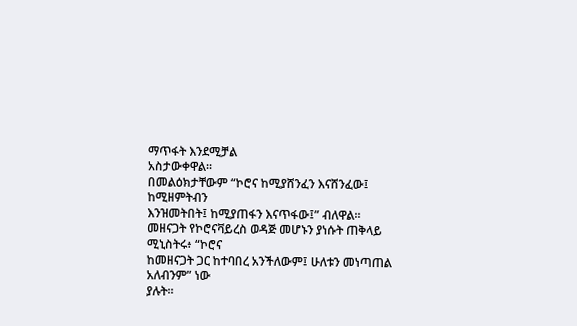ማጥፋት እንደሚቻል
አስታውቀዋል።
በመልዕክታቸውም “ኮሮና ከሚያሸንፈን እናሸንፈው፤ ከሚዘምትብን
እንዝመትበት፤ ከሚያጠፋን እናጥፋው፤” ብለዋል።
መዘናጋት የኮሮናቫይረስ ወዳጅ መሆኑን ያነሱት ጠቅላይ ሚኒስትሩ፥ “ኮሮና
ከመዘናጋት ጋር ከተባበረ አንችለውም፤ ሁለቱን መነጣጠል አለብንም” ነው
ያሉት።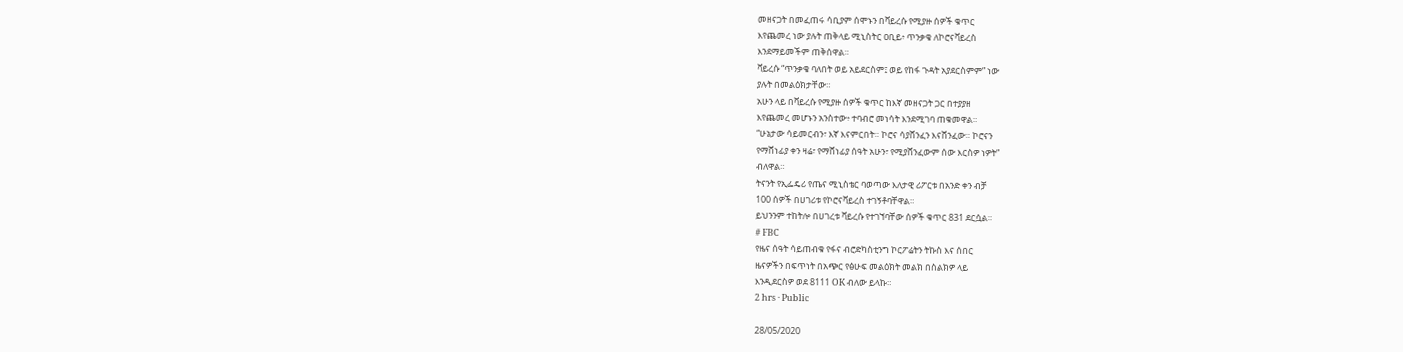መዘናጋት በመፈጠሩ ሳቢያም ሰሞኑን በቫይረሱ የሚያዙ ሰዎች ቁጥር
እየጨመረ ነው ያሉት ጠቅላይ ሚኒስትር ዐቢይ፥ ጥንቃቄ ለኮሮናቫይረስ
እንደማይመችም ጠቅሰዋል።
ቫይረሱ “ጥንቃቄ ባለበት ወይ አይደርስም፤ ወይ የከፋ ጉዳት አያደርስምም” ነው
ያሉት በመልዕክታቸው።
አሁን ላይ በቫይረሱ የሚያዙ ሰዎች ቁጥር ከእኛ መዘናጋት ጋር በተያያዘ
እየጨመረ መሆኑን አንስተው፥ ተባብሮ መነሳት እንደሚገባ ጠቁመዋል።
“ሁኔታው ሳይመርብን፣ እኛ እናምርበት። ኮሮና ሳያሸንፈን እናሸንፈው። ኮሮናን
የማሸነፊያ ቀን ዛሬ፣ የማሸነፊያ ሰዓት አሁን፣ የሚያሸንፈውም ሰው እርስዎ ነዎት”
ብለዋል።
ትናንት የኢፌዴሪ የጤና ሚኒስቴር ባወጣው እለታዊ ሪፖርቱ በአንድ ቀን ብቻ
100 ሰዎች በሀገሪቱ የኮሮናቫይረስ ተገኝቶባቸዋል።
ይህንንም ተከትሎ በሀገረቱ ቫይረሱ የተገኘባቸው ሰዎች ቁጥር 831 ደርሷል።
# FBC
የዜና ሰዓት ሳይጠብቁ የፋና ብሮድካስቲንግ ኮርፖሬትን ትኩስ እና ሰበር
ዜናዎችን በፍጥነት በአጭር የፅሁፍ መልዕክት መልክ በስልክዎ ላይ
እንዲደርስዎ ወደ 8111 OK ብለው ይላኩ።
2 hrs · Public

28/05/2020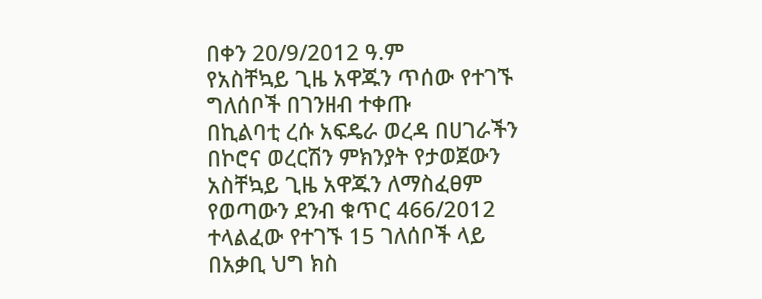በቀን 20/9/2012 ዓ.ም
የአስቸኳይ ጊዜ አዋጁን ጥሰው የተገኙ ግለሰቦች በገንዘብ ተቀጡ
በኪልባቲ ረሱ አፍዴራ ወረዳ በሀገራችን በኮሮና ወረርሽን ምክንያት የታወጀውን
አስቸኳይ ጊዜ አዋጁን ለማስፈፀም የወጣውን ደንብ ቁጥር 466/2012
ተላልፈው የተገኙ 15 ገለሰቦች ላይ በአቃቢ ህግ ክስ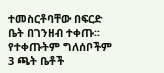ተመስርቶባቸው በፍርድ
ቤት በገንዘብ ተቀጡ፡፡
የተቀጡትም ግለሰቦችም
3 ጫት ቤቶች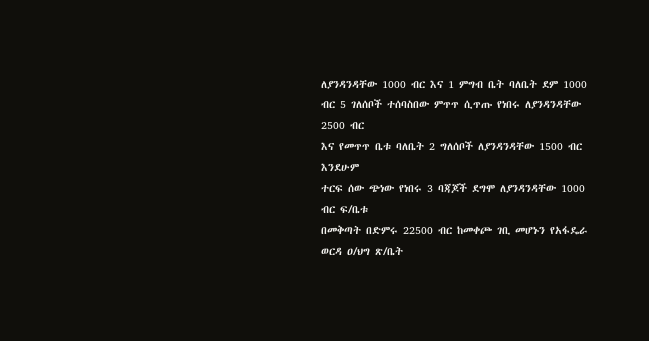ለያንዳንዳቸው 1000 ብር እና 1 ምግብ ቤት ባለቤት ደም 1000
ብር 5 ገለሰቦች ተሰባስበው ምጥጥ ሲጥጡ የነበሩ ለያንዳንዳቸው 2500 ብር
እና የመጥጥ ቤቱ ባለቤት 2 ግለሰቦች ለያንዳንዳቸው 1500 ብር እንደሁም
ተርፍ ሰው ጭነው የነበሩ 3 ባጃጆች ደግሞ ለያንዳንዳቸው 1000 ብር ፍ/ቤቱ
በመቅጣት በድምሩ 22500 ብር ከመቀጮ ገቢ መሆኑን የአፋዴራ ወርዳ ዐ/ህግ ጽ/ቤት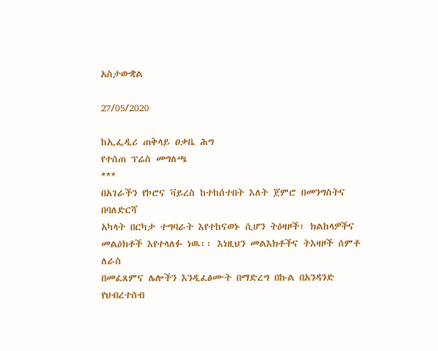አስታውቋል

27/05/2020

ከኢፌዲሪ ጠቅላይ ዐቃቤ ሕግ
የተሰጠ ፕሬስ መግለጫ
***
በአገራችን የኮሮና ቫይረስ ከተከሰተበት እለት ጀምሮ በመንግስትና በባለድርሻ
አካላት በርካታ ተግባራት እየተከናወኑ ሲሆን ትዕዛዞች፣ ክልከላዎችና
መልዕክቶች እየተላለፉ ነዉ፡፡ እነዚህን መልእክቶችና ትእዛዞች ሰምቶ ለራስ
በመፈጸምና ሌሎችን እንዲፈፅሙት በማድረግ በኩል በአንዳንድ የህብረተሰብ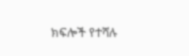ክፍሎች የተሻሉ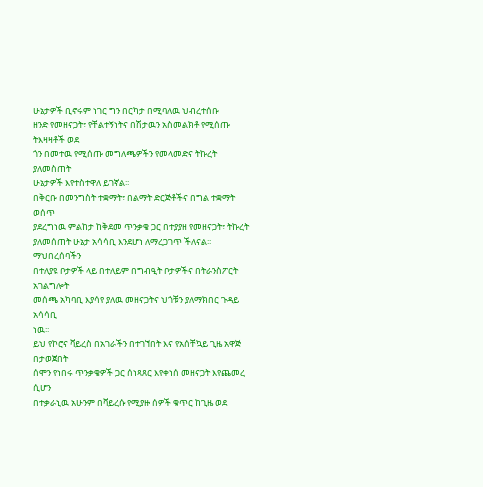ሁኔታዎች ቢኖሩም ነገር ግን በርካታ በሚባለዉ ህብረተሰቡ
ዘንድ የመዘናጋት፣ የቸልተኝነትና በሽታዉን አስመልክቶ የሚሰጡ ትእዛዛቶች ወደ
ጎን በመተዉ የሚሰጡ መግለጫዎችን የመላመድና ትኩረት ያለመስጠት
ሁኔታዎች እየተስተዋለ ይገኛል፡፡
በቅርቡ በመንግስት ተቋማት፣ በልማት ድርጅቶችና በግል ተቋማት ወሰጥ
ያደረግነዉ ምልከታ ከቅደመ ጥንቃቄ ጋር በተያያዘ የመዘናጋት፣ ትኩረት
ያለመሰጠት ሁኔታ አሳሳቢ እንደሆነ ለማረጋገጥ ችለናል፡፡ ማህበረሰባችን
በተለያዩ ቦታዎች ላይ በተለይም በግብዒት ቦታዎችና በትራንስፖርት አገልግሎት
መሰጫ አካባቢ እያሳየ ያለዉ መዘናጋትና ህጎቹን ያለማክበር ጉዳይ አሳሳቢ
ነዉ፡፡
ይህ የኮሮና ቫይረስ በአገራችን በተገኘበት እና የአሰቸኳይ ጊዜ አዋጅ በታወጀበት
ሰሞን የነበሩ ጥንቃቄዎች ጋር ሰነጻጸር እየቀነሰ መዘናጋት እየጨመረ ሲሆን
በተቃራኒዉ አሁንም በቫይረሱ የሚያዙ ሰዎች ቁጥር ከጊዜ ወደ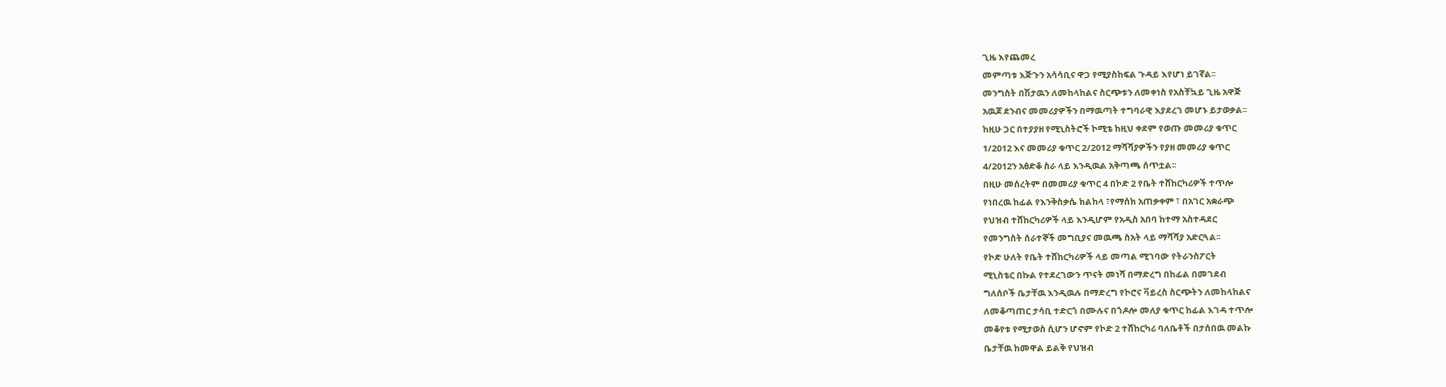ጊዜ እየጨመረ
መምጣቱ እጅጉን አሳሳቢና ዋጋ የሚያስከፍል ጉዳይ እየሆነ ይገኛል፡፡
መንግስት በሽታዉን ለመከላከልና ስርጭቱን ለመቀነስ የአስቸኳይ ጊዜ አዋጅ
አዉጆ ደንብና መመሪያዎችን በማዉጣት ተግባራዊ እያደረገ መሆኑ ይታወቃል፡፡
ከዚሁ ጋር በተያያዘ የሚኒስትሮች ኮሚቴ ከዚህ ቀደም የወጡ መመሪያ ቁጥር
1/2012 እና መመሪያ ቁጥር 2/2012 ማሻሻያዎችን የያዘ መመሪያ ቁጥር
4/2012ን አፅድቆ ስራ ላይ እንዲዉል አቅጣጫ ሰጥቷል፡፡
በዚሁ መሰረትም በመመሪያ ቁጥር 4 በኮድ 2 የቤት ተሸከርካሪዎች ተጥሎ
የነበረዉ ከፊል የእንቅስቃሴ ክልከላ ፣የማሰክ አጠቃቀም ፣ በአገር አቋራጭ
የህዝብ ተሸከርካሪዎች ላይ እንዲሆም የአዲስ አበባ ከተማ አስተዳደር
የመንግስት ሰራተኞች መግቢያና መዉጫ ስአት ላይ ማሻሻያ አድርጓል፡፡
የኮድ ሁለት የቤት ተሸከርካሪዎች ላይ መጣል ሚገባው የትራንስፖርት
ሚኒስቴር በኩል የተደረገውን ጥናት መነሻ በማድረግ በከፊል በመገደብ
ግለሰቦች ቤታቸዉ እንዲዉሉ በማድረግ የኮሮና ቫይረስ ስርጭትን ለመከላከልና
ለመቆጣጠር ታሳቢ ተድርጎ በሙሉና በጎዶሎ መለያ ቁጥር ከፊል እገዳ ተጥሎ
መቆየቱ የሚታወስ ሲሆን ሆኖም የኮድ 2 ተሸከርካሪ ባለቤቶች በታሰበዉ መልኩ
ቤታቸዉ ከመዋል ይልቅ የህዝብ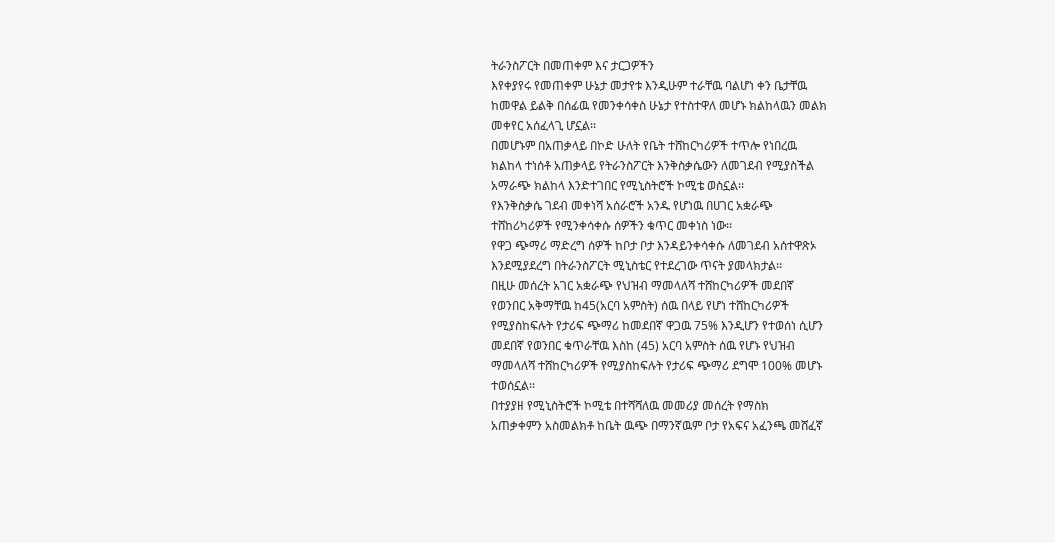ትራንስፖርት በመጠቀም እና ታርጋዎችን
እየቀያየሩ የመጠቀም ሁኔታ መታየቱ እንዲሁም ተራቸዉ ባልሆነ ቀን ቤታቸዉ
ከመዋል ይልቅ በሰፊዉ የመንቀሳቀስ ሁኔታ የተስተዋለ መሆኑ ክልከላዉን መልክ
መቀየር አሰፈላጊ ሆኗል፡፡
በመሆኑም በአጠቃላይ በኮድ ሁለት የቤት ተሸከርካሪዎች ተጥሎ የነበረዉ
ክልከላ ተነሰቶ አጠቃላይ የትራንስፖርት እንቅስቃሴውን ለመገደብ የሚያስችል
አማራጭ ክልከላ እንድተገበር የሚኒስትሮች ኮሚቴ ወስኗል፡፡
የእንቅስቃሴ ገደብ መቀነሻ አሰራሮች አንዱ የሆነዉ በሀገር አቋራጭ
ተሸከሪካሪዎች የሚንቀሳቀሱ ሰዎችን ቁጥር መቀነስ ነው፡፡
የዋጋ ጭማሪ ማድረግ ሰዎች ከቦታ ቦታ እንዳይንቀሳቀሱ ለመገደብ አሰተዋጽኦ
እንደሚያደረግ በትራንስፖርት ሚኒስቴር የተደረገው ጥናት ያመላክታል፡፡
በዚሁ መሰረት አገር አቋራጭ የህዝብ ማመላለሻ ተሸከርካሪዎች መደበኛ
የወንበር አቅማቸዉ ከ45(አርባ አምስት) ሰዉ በላይ የሆነ ተሸከርካሪዎች
የሚያስከፍሉት የታሪፍ ጭማሪ ከመደበኛ ዋጋዉ 75% እንዲሆን የተወሰነ ሲሆን
መደበኛ የወንበር ቁጥራቸዉ እስከ (45) አርባ አምስት ሰዉ የሆኑ የህዝብ
ማመላለሻ ተሸከርካሪዎች የሚያስከፍሉት የታሪፍ ጭማሪ ደግሞ 100% መሆኑ
ተወሰኗል፡፡
በተያያዘ የሚኒስትሮች ኮሚቴ በተሻሻለዉ መመሪያ መሰረት የማስክ
አጠቃቀምን አስመልክቶ ከቤት ዉጭ በማንኛዉም ቦታ የአፍና አፈንጫ መሸፈኛ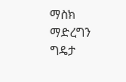ማስክ ማድረግን ግዴታ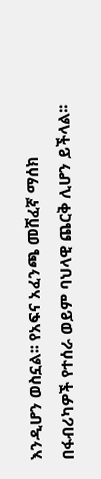እንዲሆን ወስኗል፡፡ የአፍና አፈንጫ መሸፈኛ ማሰክ
በፋብሪካዎች የተሰራ ወይም ባህላዊ ጨርቅ ሊሆን ይችላል፡፡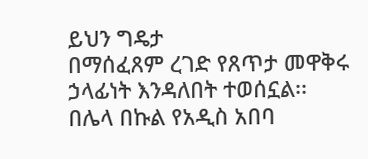ይህን ግዴታ
በማሰፈጸም ረገድ የጸጥታ መዋቅሩ ኃላፊነት እንዳለበት ተወሰኗል፡፡
በሌላ በኩል የአዲስ አበባ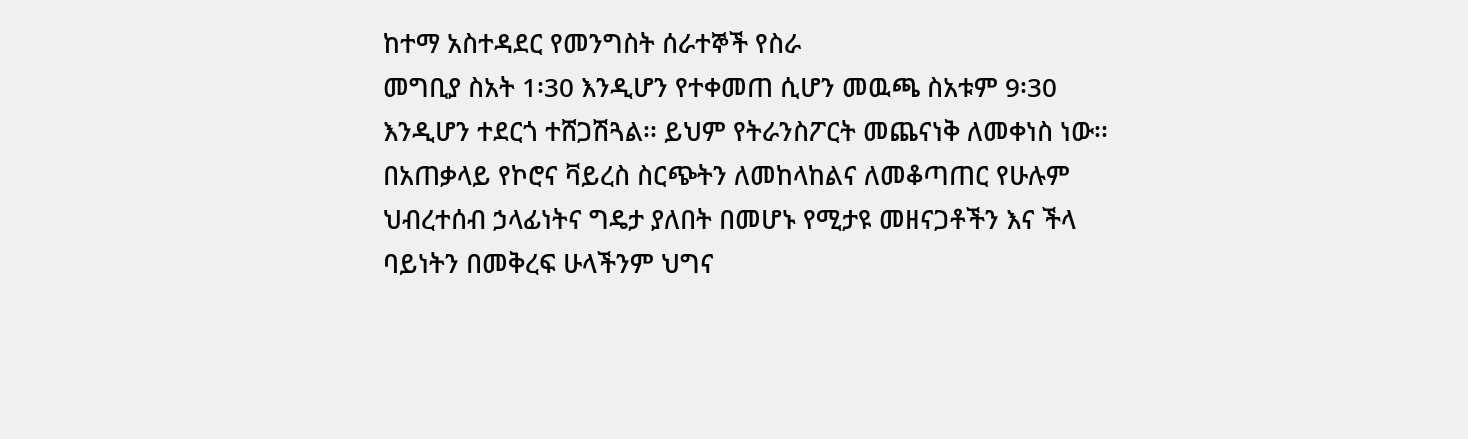ከተማ አስተዳደር የመንግስት ሰራተኞች የስራ
መግቢያ ስአት 1፡30 እንዲሆን የተቀመጠ ሲሆን መዉጫ ስአቱም 9፡30
እንዲሆን ተደርጎ ተሸጋሽጓል፡፡ ይህም የትራንስፖርት መጨናነቅ ለመቀነስ ነው፡፡
በአጠቃላይ የኮሮና ቫይረስ ስርጭትን ለመከላከልና ለመቆጣጠር የሁሉም
ህብረተሰብ ኃላፊነትና ግዴታ ያለበት በመሆኑ የሚታዩ መዘናጋቶችን እና ችላ
ባይነትን በመቅረፍ ሁላችንም ህግና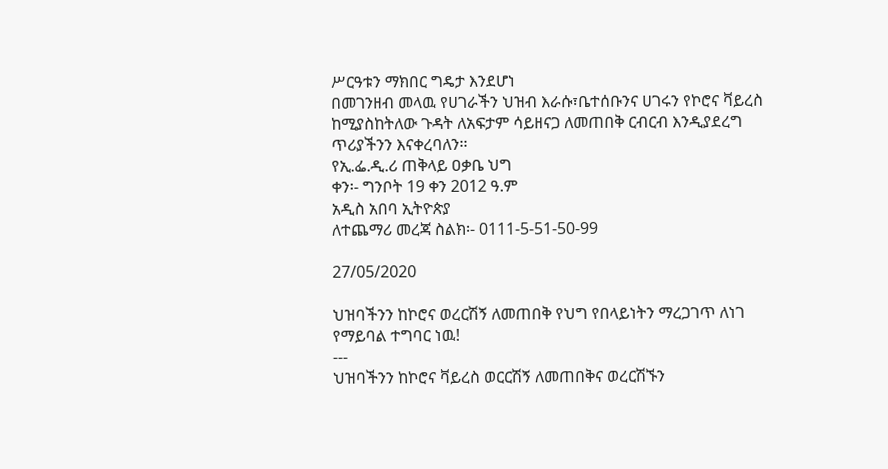ሥርዓቱን ማክበር ግዴታ እንደሆነ
በመገንዘብ መላዉ የሀገራችን ህዝብ እራሱ፣ቤተሰቡንና ሀገሩን የኮሮና ቫይረስ
ከሚያስከትለው ጉዳት ለአፍታም ሳይዘናጋ ለመጠበቅ ርብርብ እንዲያደረግ
ጥሪያችንን እናቀረባለን፡፡
የኢ.ፌ.ዲ.ሪ ጠቅላይ ዐቃቤ ህግ
ቀን፡- ግንቦት 19 ቀን 2012 ዓ.ም
አዲስ አበባ ኢትዮጵያ
ለተጨማሪ መረጃ ስልክ፡- 0111-5-51-50-99

27/05/2020

ህዝባችንን ከኮሮና ወረርሽኝ ለመጠበቅ የህግ የበላይነትን ማረጋገጥ ለነገ
የማይባል ተግባር ነዉ!
---
ህዝባችንን ከኮሮና ቫይረስ ወርርሽኝ ለመጠበቅና ወረርሽኙን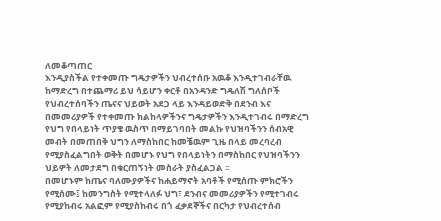ለመቆጣጠር
እንዲያስችል የተቀመጡ ግዴታዎችን ህብረተሰቡ አዉቆ እንዲተገብራቸዉ
ከማድረግ በተጨማሪ ይህ ሳይሆን ቀርቶ በአንዳንድ ግዴለሽ ግለሰቦች
የህብረተሰባችን ጤናና ህይወት አደጋ ላይ እንዳይወድቅ በደንብ እና
በመመሪያዎች የተቀመጡ ክልከላዎችንና ግዴታዎችን እንዲተገብሩ በማድረግ
የህግ የበላይነት ጥያቄ ዉስጥ በማይገባበት መልኩ የህዝባችንን ሰብአዊ
መብት በመጠበቅ ህግን ለማስከበር ከመቼዉም ጊዜ በላይ መረባረብ
የሚያስፈልግበት ወቅት በመሆኑ የህግ የበላይነትን በማስከበር የህዝባችንን
ህይዎት ለመታደግ በቁርጠኝነት መስራት ያስፈልጋል ፡፡
በመሆኑም ከጤና ባለሙያዎችና ከሐይማኖት አባቶች የሚሰጡ ምክሮችን
የሚሰሙ፤ ከመንግስት የሚተላለፉ ህግ፣ ደንብና መመሪያዎችን የሚተገብሩ
የሚያከብሩ አልፎም የሚያስከብሩ በጎ ፈቃደኞችና በርካታ የህብረተሰብ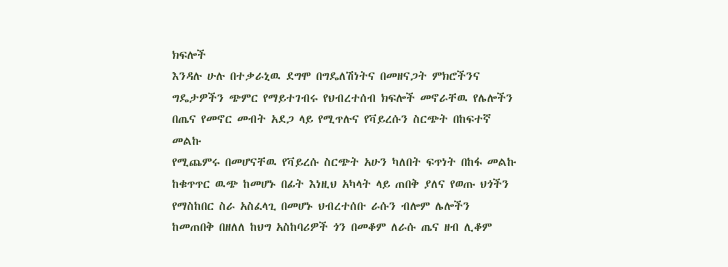ክፍሎች
እንዳሉ ሁሉ በተቃራኒዉ ደግሞ በግዴለሽነትና በመዘናጋት ምክሮችንና
ግዴታዎችን ጭምር የማይተገብሩ የህብረተሰብ ክፍሎች መኖራቸዉ የሌሎችን
በጤና የመኖር መብት አደጋ ላይ የሚጥሉና የቫይረሱን ስርጭት በከፍተኛ መልኩ
የሚጨምሩ በመሆናቸዉ የቫይረሱ ስርጭት አሁን ካለበት ፍጥነት በከፋ መልኩ
ከቁጥጥር ዉጭ ከመሆኑ በፊት እነዚህ አካላት ላይ ጠበቅ ያለና የወጡ ህጎችን
የማስከበር ስራ አስፈላጊ በመሆኑ ህብረተሰቡ ራሱን ብሎም ሌሎችን
ከመጠበቅ በዘለለ ከህግ አስከባሪዎች ጎን በመቆም ለራሱ ጤና ዘብ ሊቆም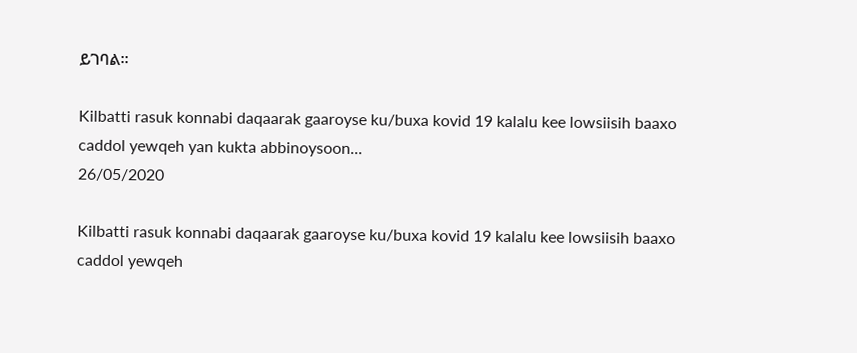ይገባል፡፡

Kilbatti rasuk konnabi daqaarak gaaroyse ku/buxa kovid 19 kalalu kee lowsiisih baaxo caddol yewqeh yan kukta abbinoysoon...
26/05/2020

Kilbatti rasuk konnabi daqaarak gaaroyse ku/buxa kovid 19 kalalu kee lowsiisih baaxo caddol yewqeh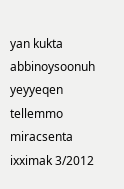yan kukta abbinoysoonuh yeyyeqen tellemmo miracsenta ixximak 3/2012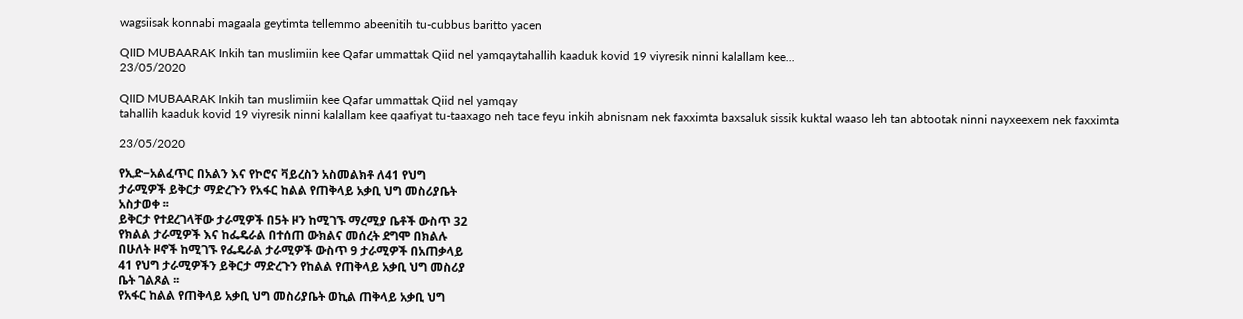wagsiisak konnabi magaala geytimta tellemmo abeenitih tu-cubbus baritto yacen

QIID MUBAARAK Inkih tan muslimiin kee Qafar ummattak Qiid nel yamqaytahallih kaaduk kovid 19 viyresik ninni kalallam kee...
23/05/2020

QIID MUBAARAK Inkih tan muslimiin kee Qafar ummattak Qiid nel yamqay
tahallih kaaduk kovid 19 viyresik ninni kalallam kee qaafiyat tu-taaxago neh tace feyu inkih abnisnam nek faxximta baxsaluk sissik kuktal waaso leh tan abtootak ninni nayxeexem nek faxximta

23/05/2020

የኢድ‒አልፈጥር በአልን እና የኮሮና ቫይረስን አስመልክቶ ለ41 የህግ
ታራሚዎች ይቅርታ ማድረጉን የአፋር ከልል የጠቅላይ አቃቢ ህግ መስሪያቤት
አስታወቀ ፡፡
ይቅርታ የተደረገላቸው ታራሚዎች በ5ት ዞን ከሚገኙ ማረሚያ ቤቶች ውስጥ 32
የክልል ታራሚዎች እና ከፌዴራል በተሰጠ ውክልና መሰረት ደግሞ በክልሉ
በሁለት ዞኖች ከሚገኙ የፌዴራል ታራሚዎች ውስጥ 9 ታራሚዎች በአጠቃላይ
41 የህግ ታራሚዎችን ይቅርታ ማድረጉን የከልል የጠቅላይ አቃቢ ህግ መስሪያ
ቤት ገልጾል ፡፡
የአፋር ከልል የጠቅላይ አቃቢ ህግ መስሪያቤት ወኪል ጠቅላይ አቃቢ ህግ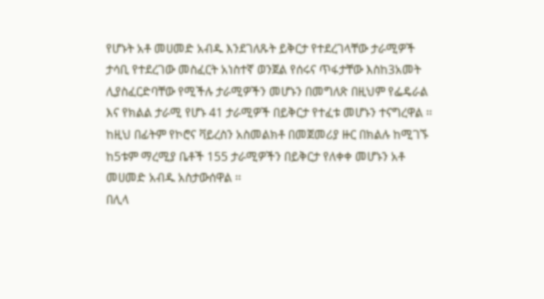የሆኑት አቶ መሀመድ አብዱ እንደገለጹት ይቅርታ የተደረገላቸው ታራሚዎች
ታሳቢ የተደረገው መስፈርት አነስተኛ ወንጀል የሰሩና ጥፋታቸው እስከ3አመት
ሊያስፈርድባቸው የሚችሉ ታራሚዎችን መሆኑን በመግለጽ በዚህም የፌዴራል
እና የክልል ታራሚ የሆኑ 41 ታራሚዎች በይቅርታ የተፈቱ መሆኑን ተናግረዋል ፡፡
ከዚህ በፊትም የኮሮና ቫይረስን አስመልክቶ በመጀመሪያ ዙር በክልሉ ከሚገኙ
ከ5ቱም ማረሚያ ቤቶች 155 ታራሚዎችን በይቅርታ የለቀቀ መሆኑን አቶ
መሀመድ አብዱ አስታውሰዋል ፡፡
በሊላ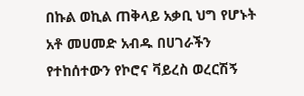በኩል ወኪል ጠቅላይ አቃቢ ህግ የሆኑት አቶ መሀመድ አብዱ በሀገራችን
የተከሰተውን የኮሮና ቫይረስ ወረርሽኝ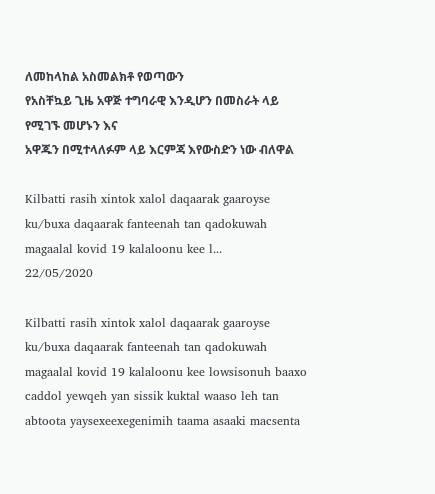ለመከላከል አስመልክቶ የወጣውን
የአስቸኳይ ጊዜ አዋጅ ተግባራዊ እንዲሆን በመስራት ላይ የሚገኙ መሆኑን እና
አዋጁን በሚተላለፉም ላይ እርምጃ እየውስድን ነው ብለዋል

Kilbatti rasih xintok xalol daqaarak gaaroyse ku/buxa daqaarak fanteenah tan qadokuwah magaalal kovid 19 kalaloonu kee l...
22/05/2020

Kilbatti rasih xintok xalol daqaarak gaaroyse ku/buxa daqaarak fanteenah tan qadokuwah magaalal kovid 19 kalaloonu kee lowsisonuh baaxo caddol yewqeh yan sissik kuktal waaso leh tan abtoota yaysexeexegenimih taama asaaki macsenta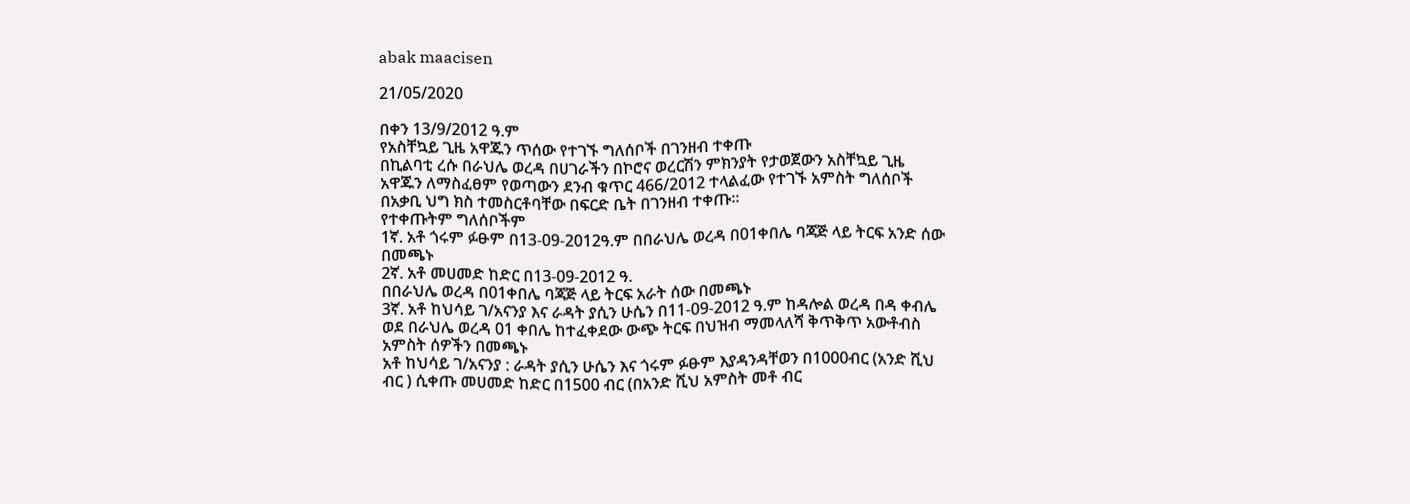abak maacisen

21/05/2020

በቀን 13/9/2012 ዓ.ም
የአስቸኳይ ጊዜ አዋጁን ጥሰው የተገኙ ግለሰቦች በገንዘብ ተቀጡ
በኪልባቲ ረሱ በራህሌ ወረዳ በሀገራችን በኮሮና ወረርሽን ምክንያት የታወጀውን አስቸኳይ ጊዜ አዋጁን ለማስፈፀም የወጣውን ደንብ ቁጥር 466/2012 ተላልፈው የተገኙ አምስት ግለሰቦች በአቃቢ ህግ ክስ ተመስርቶባቸው በፍርድ ቤት በገንዘብ ተቀጡ፡፡
የተቀጡትም ግለሰቦችም
1ኛ. አቶ ጎሩም ፉፁም በ13-09-2012ዓ.ም በበራህሌ ወረዳ በ01ቀበሌ ባጃጅ ላይ ትርፍ አንድ ሰው በመጫኑ
2ኛ. አቶ መሀመድ ከድር በ13-09-2012 ዓ.
በበራህሌ ወረዳ በ01ቀበሌ ባጃጅ ላይ ትርፍ አራት ሰው በመጫኑ
3ኛ. አቶ ከህሳይ ገ/አናንያ እና ራዳት ያሲን ሁሴን በ11-09-2012 ዓ.ም ከዳሎል ወረዳ በዳ ቀብሌ ወደ በራህሌ ወረዳ 01 ቀበሌ ከተፈቀደው ውጭ ትርፍ በህዝብ ማመላለሻ ቅጥቅጥ አውቶብስ አምስት ሰዎችን በመጫኑ
አቶ ከህሳይ ገ/አናንያ : ራዳት ያሲን ሁሴን እና ጎሩም ፉፁም እያዳንዳቸወን በ1000ብር (አንድ ሺህ ብር ) ሲቀጡ መሀመድ ከድር በ1500 ብር (በአንድ ሺህ አምስት መቶ ብር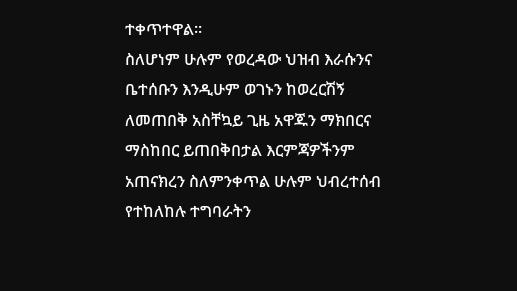ተቀጥተዋል፡፡
ስለሆነም ሁሉም የወረዳው ህዝብ እራሱንና ቤተሰቡን እንዲሁም ወገኑን ከወረርሽኝ ለመጠበቅ አስቸኳይ ጊዜ አዋጁን ማክበርና ማስከበር ይጠበቅበታል እርምጃዎችንም አጠናክረን ስለምንቀጥል ሁሉም ህብረተሰብ የተከለከሉ ተግባራትን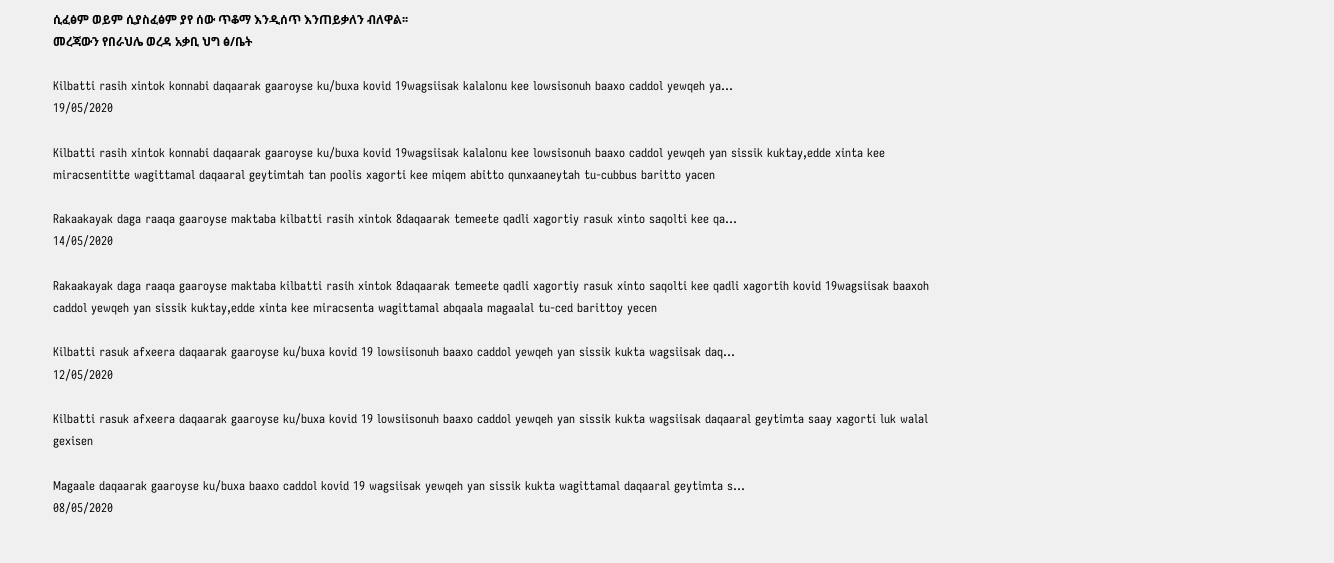ሲፈፅም ወይም ሲያስፈፅም ያየ ሰው ጥቆማ እንዲሰጥ እንጠይቃለን ብለዋል፡፡
መረጃውን የበራህሌ ወረዳ አቃቢ ህግ ፅ/ቤት

Kilbatti rasih xintok konnabi daqaarak gaaroyse ku/buxa kovid 19wagsiisak kalalonu kee lowsisonuh baaxo caddol yewqeh ya...
19/05/2020

Kilbatti rasih xintok konnabi daqaarak gaaroyse ku/buxa kovid 19wagsiisak kalalonu kee lowsisonuh baaxo caddol yewqeh yan sissik kuktay,edde xinta kee miracsentitte wagittamal daqaaral geytimtah tan poolis xagorti kee miqem abitto qunxaaneytah tu-cubbus baritto yacen

Rakaakayak daga raaqa gaaroyse maktaba kilbatti rasih xintok 8daqaarak temeete qadli xagortiy rasuk xinto saqolti kee qa...
14/05/2020

Rakaakayak daga raaqa gaaroyse maktaba kilbatti rasih xintok 8daqaarak temeete qadli xagortiy rasuk xinto saqolti kee qadli xagortih kovid 19wagsiisak baaxoh caddol yewqeh yan sissik kuktay,edde xinta kee miracsenta wagittamal abqaala magaalal tu-ced barittoy yecen

Kilbatti rasuk afxeera daqaarak gaaroyse ku/buxa kovid 19 lowsiisonuh baaxo caddol yewqeh yan sissik kukta wagsiisak daq...
12/05/2020

Kilbatti rasuk afxeera daqaarak gaaroyse ku/buxa kovid 19 lowsiisonuh baaxo caddol yewqeh yan sissik kukta wagsiisak daqaaral geytimta saay xagorti luk walal gexisen

Magaale daqaarak gaaroyse ku/buxa baaxo caddol kovid 19 wagsiisak yewqeh yan sissik kukta wagittamal daqaaral geytimta s...
08/05/2020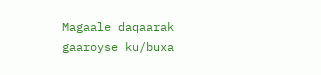Magaale daqaarak gaaroyse ku/buxa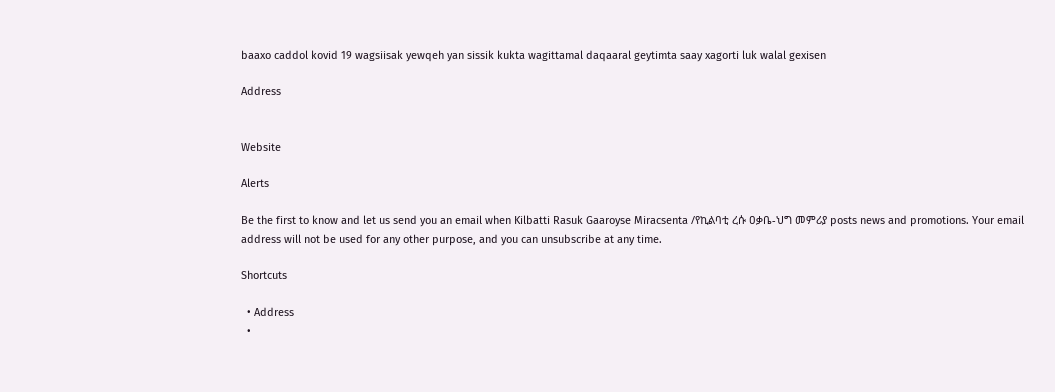baaxo caddol kovid 19 wagsiisak yewqeh yan sissik kukta wagittamal daqaaral geytimta saay xagorti luk walal gexisen

Address


Website

Alerts

Be the first to know and let us send you an email when Kilbatti Rasuk Gaaroyse Miracsenta /የኪልባቲ ረሱ ዐቃቤ-ህግ መምሪያ posts news and promotions. Your email address will not be used for any other purpose, and you can unsubscribe at any time.

Shortcuts

  • Address
  •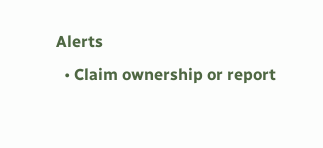Alerts
  • Claim ownership or report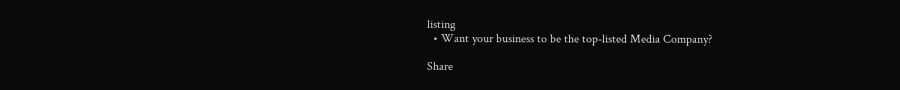listing
  • Want your business to be the top-listed Media Company?

Share